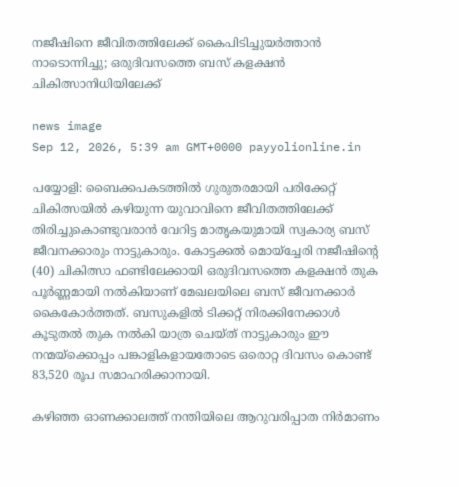നജീഷിനെ ജീവിതത്തിലേക്ക് കൈപിടിച്ചുയർത്താൻ നാടൊന്നിച്ചു; ഒരുദിവസത്തെ ബസ് കളക്ഷൻ ചികിത്സാനിധിയിലേക്ക്

news image
Sep 12, 2026, 5:39 am GMT+0000 payyolionline.in

പയ്യോളി: ബൈക്കപകടത്തിൽ ഗുരുതരമായി പരിക്കേറ്റ് ചികിത്സയിൽ കഴിയുന്ന യുവാവിനെ ജീവിതത്തിലേക്ക് തിരിച്ചുകൊണ്ടുവരാൻ വേറിട്ട മാതൃകയുമായി സ്വകാര്യ ബസ് ജീവനക്കാരും നാട്ടുകാരും. കോട്ടക്കൽ മൊയ്ച്ചേരി നജീഷിന്റെ (40) ചികിത്സാ ഫണ്ടിലേക്കായി ഒരുദിവസത്തെ കളക്ഷൻ തുക പൂർണ്ണമായി നൽകിയാണ് മേഖലയിലെ ബസ് ജീവനക്കാർ കൈകോർത്തത്. ബസുകളിൽ ടിക്കറ്റ് നിരക്കിനേക്കാൾ കൂടുതൽ തുക നൽകി യാത്ര ചെയ്ത് നാട്ടുകാരും ഈ നന്മയ്ക്കൊപ്പം പങ്കാളികളായതോടെ ഒരൊറ്റ ദിവസം കൊണ്ട് 83,520 രൂപ സമാഹരിക്കാനായി.

കഴിഞ്ഞ ഓണക്കാലത്ത് നന്തിയിലെ ആറുവരിപ്പാത നിർമാണം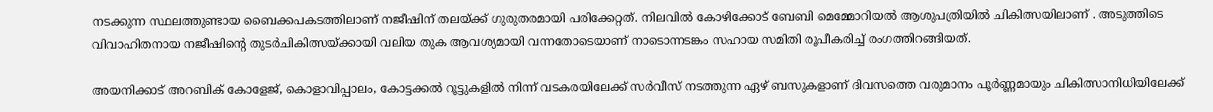നടക്കുന്ന സ്ഥലത്തുണ്ടായ ബൈക്കപകടത്തിലാണ് നജീഷിന് തലയ്ക്ക് ഗുരുതരമായി പരിക്കേറ്റത്. നിലവിൽ കോഴിക്കോട് ബേബി മെമ്മോറിയൽ ആശുപത്രിയിൽ ചികിത്സയിലാണ് . അടുത്തിടെ വിവാഹിതനായ നജീഷിന്റെ തുടർചികിത്സയ്ക്കായി വലിയ തുക ആവശ്യമായി വന്നതോടെയാണ് നാടൊന്നടങ്കം സഹായ സമിതി രൂപീകരിച്ച് രംഗത്തിറങ്ങിയത്.

അയനിക്കാട് അറബിക് കോളേജ്, കൊളാവിപ്പാലം, കോട്ടക്കൽ റൂട്ടുകളിൽ നിന്ന് വടകരയിലേക്ക് സർവീസ് നടത്തുന്ന ഏഴ് ബസുകളാണ് ദിവസത്തെ വരുമാനം പൂർണ്ണമായും ചികിത്സാനിധിയിലേക്ക്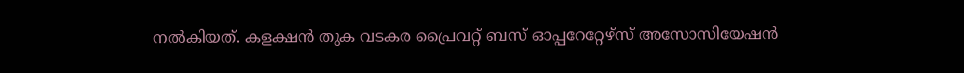നൽകിയത്. കളക്ഷൻ തുക വടകര പ്രൈവറ്റ് ബസ് ഓപ്പറേറ്റേഴ്സ് അസോസിയേഷൻ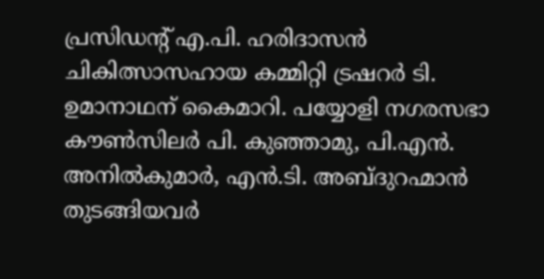പ്രസിഡന്റ് എ.പി. ഹരിദാസൻ ചികിത്സാസഹായ കമ്മിറ്റി ട്രഷറർ ടി. ഉമാനാഥന് കൈമാറി. പയ്യോളി നഗരസഭാ കൗൺസിലർ പി. കുഞ്ഞാമു, പി.എൻ. അനിൽകുമാർ, എൻ.ടി. അബ്ദുറഹ്മാൻ തുടങ്ങിയവർ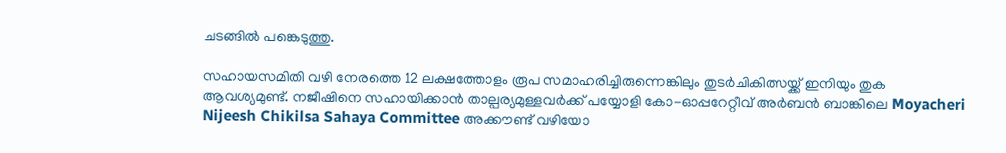ചടങ്ങിൽ പങ്കെടുത്തു.

സഹായസമിതി വഴി നേരത്തെ 12 ലക്ഷത്തോളം രൂപ സമാഹരിച്ചിരുന്നെങ്കിലും തുടർചികിത്സയ്ക്ക് ഇനിയും തുക ആവശ്യമുണ്ട്. നജീഷിനെ സഹായിക്കാൻ താല്പര്യമുള്ളവർക്ക് പയ്യോളി കോ-ഓപ്പറേറ്റീവ് അർബൻ ബാങ്കിലെ Moyacheri Nijeesh Chikilsa Sahaya Committee അക്കൗണ്ട് വഴിയോ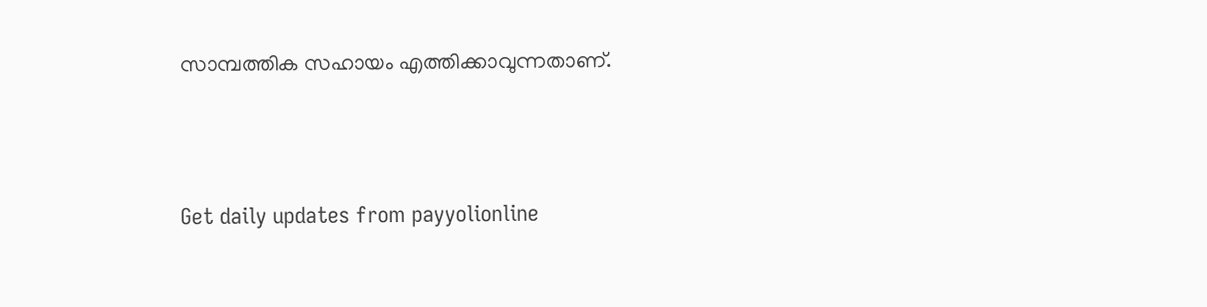സാമ്പത്തിക സഹായം എത്തിക്കാവുന്നതാണ്.



Get daily updates from payyolionline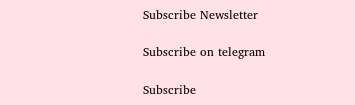Subscribe Newsletter

Subscribe on telegram

Subscribe